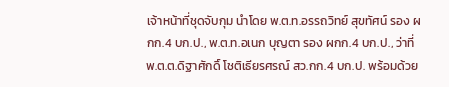เจ้าหน้าที่ชุดจับกุม นำโดย พ.ต.ท.อรรถวิทย์ สุขทัศน์ รอง ผกก.4 บก.ป., พ.ต.ท.อเนก บุญตา รอง ผกก.4 บก.ป., ว่าที่ พ.ต.ต.ดิฐาศักดิ์ โชติเธียรศรณ์ สว.กก.4 บก.ป. พร้อมด้วย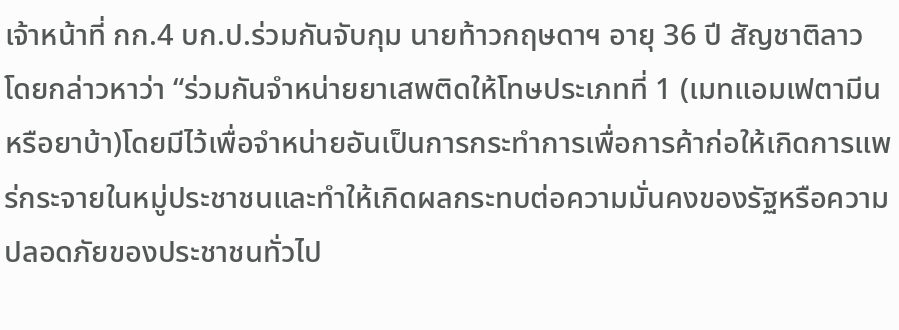เจ้าหน้าที่ กก.4 บก.ป.ร่วมกันจับกุม นายท้าวกฤษดาฯ อายุ 36 ปี สัญชาติลาว โดยกล่าวหาว่า “ร่วมกันจำหน่ายยาเสพติดให้โทษประเภทที่ 1 (เมทแอมเฟตามีนหรือยาบ้า)โดยมีไว้เพื่อจำหน่ายอันเป็นการกระทำการเพื่อการค้าก่อให้เกิดการแพร่กระจายในหมู่ประชาชนและทำให้เกิดผลกระทบต่อความมั่นคงของรัฐหรือความปลอดภัยของประชาชนทั่วไป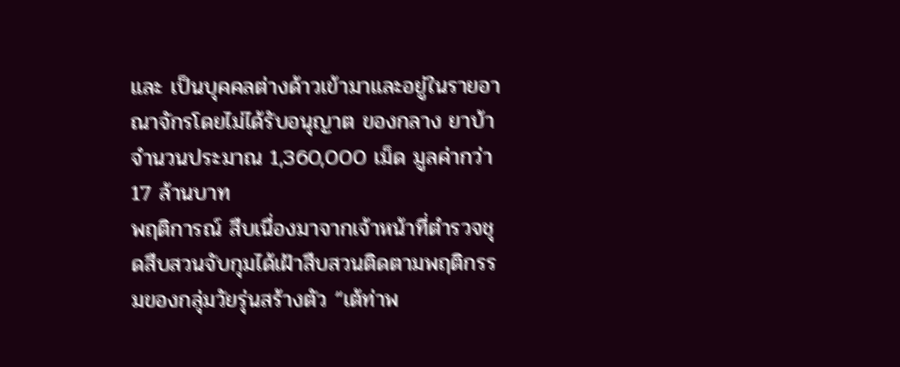และ เป็นบุคคลต่างด้าวเข้ามาและอยู่ในรายอาณาจักรโดยไม่ได้รับอนุญาต ของกลาง ยาบ้า จำนวนประมาณ 1,360,000 เม็ด มูลค่ากว่า 17 ล้านบาท
พฤติการณ์ สืบเนื่องมาจากเจ้าหน้าที่ตำรวจชุดสืบสวนจับกุมได้เฝ้าสืบสวนติดตามพฤติกรรมของกลุ่มวัยรุ่นสร้างตัว “เต้ท่าพ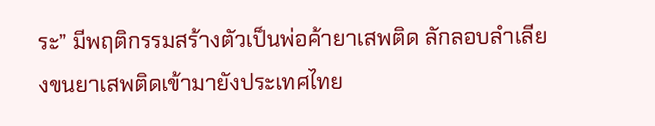ระ” มีพฤติกรรมสร้างตัวเป็นพ่อค้ายาเสพติด ลักลอบลำเลียงขนยาเสพติดเข้ามายังประเทศไทย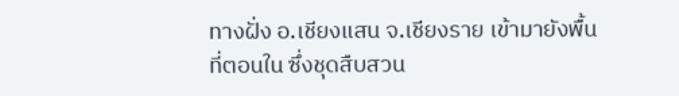ทางฝั่ง อ.เชียงแสน จ.เชียงราย เข้ามายังพื้นที่ตอนใน ซึ่งชุดสืบสวน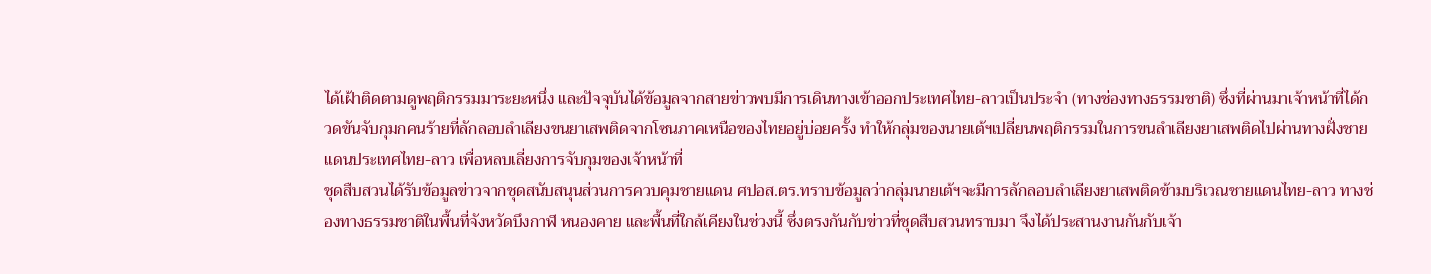ได้เฝ้าติดตามดูพฤติกรรมมาระยะหนึ่ง และปัจจุบันได้ข้อมูลจากสายข่าวพบมีการเดินทางเข้าออกประเทศไทย-ลาวเป็นประจำ (ทางช่องทางธรรมชาติ) ซึ่งที่ผ่านมาเจ้าหน้าที่ได้กวดขันจับกุมกคนร้ายที่ลักลอบลำเลียงขนยาเสพติดจากโซนภาคเหนือของไทยอยู่บ่อยครั้ง ทำให้กลุ่มของนายเต้ฯเปลี่ยนพฤติกรรมในการขนลำเลียงยาเสพติดไปผ่านทางฝั่งชายแดนประเทศไทย-ลาว เพื่อหลบเลี่ยงการจับกุมของเจ้าหน้าที่
ชุดสืบสวนได้รับข้อมูลข่าวจากชุดสนับสนุนส่วนการควบคุมชายแดน ศปอส.ตร.ทราบข้อมูลว่ากลุ่มนายเต้ฯจะมีการลักลอบลำเลียงยาเสพติดข้ามบริเวณชายแดนไทย-ลาว ทางช่องทางธรรมชาติในพื้นที่จังหวัดบึงกาฬ หนองคาย และพื้นที่ใกล้เคียงในช่วงนี้ ซึ่งตรงกันกับข่าวที่ชุดสืบสวนทราบมา จึงได้ประสานงานกันกับเจ้า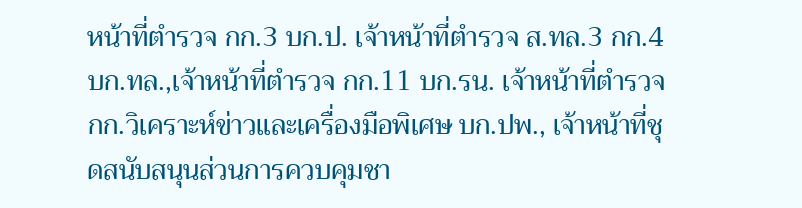หน้าที่ตำรวจ กก.3 บก.ป. เจ้าหน้าที่ตำรวจ ส.ทล.3 กก.4 บก.ทล.,เจ้าหน้าที่ตำรวจ กก.11 บก.รน. เจ้าหน้าที่ตำรวจ กก.วิเคราะห์ข่าวและเครื่องมือพิเศษ บก.ปพ., เจ้าหน้าที่ชุดสนับสนุนส่วนการควบคุมชา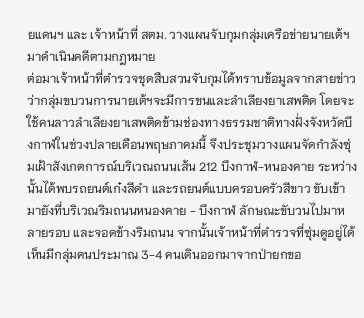ยแดนฯ และ เจ้าหน้าที่ สตม. วางแผนจับกุมกลุ่มเครือข่ายนายเต้ฯมาดำเนินคดีตามกฎหมาย
ต่อมาเจ้าหน้าที่ตำรวจชุดสืบสวนจับกุมได้ทราบข้อมูลจากสายข่าวว่ากลุ่มขบวนการนายเต้ฯจะมีการขนและลำเลียงยาเสพติด โดยจะใช้คนลาวลำเลียงยาเสพติดข้ามช่องทางธรรมชาติทางฝั่งจังหวัดบึงกาฬในช่วงปลายเดือนพฤษภาคมนี้ จึงประชุมวางแผนจัดกำลังซุ่มเฝ้าสังเกตการณ์บริเวณถนนเส้น 212 บึงกาฬ-หนองคาย ระหว่างนั้นได้พบรถยนต์เก๋งสีดำ และรถยนต์แบบครอบครัวสีขาว ขับเข้ามายังที่บริเวณริมถนนหนองคาย - บึงกาฬ ลักษณะขับวนไปมาหลายรอบ และจอดข้างริมถนน จากนั้นเจ้าหน้าที่ตำรวจที่ซุ่มดูอยู่ได้เห็นมีกลุ่มคนประมาณ 3-4 คนเดินออกมาจากป่ายกขอ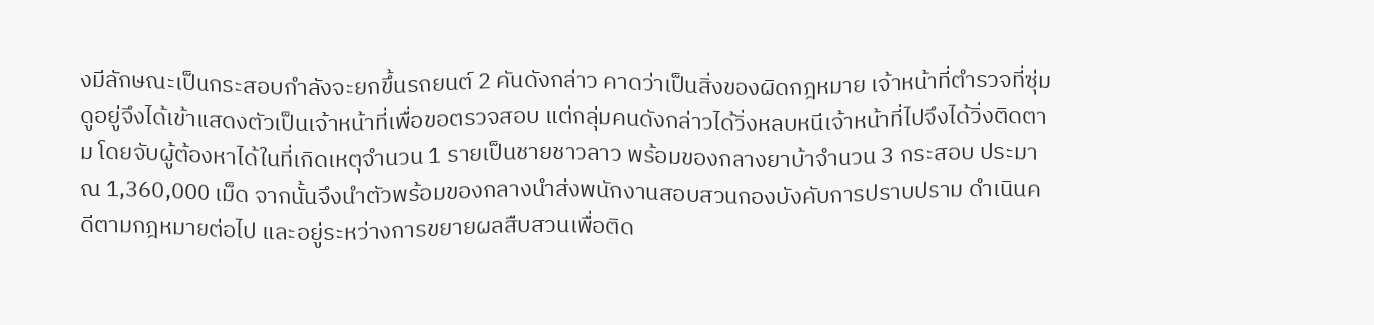งมีลักษณะเป็นกระสอบกำลังจะยกขึ้นรถยนต์ 2 คันดังกล่าว คาดว่าเป็นสิ่งของผิดกฎหมาย เจ้าหน้าที่ตำรวจที่ซุ่มดูอยู่จึงได้เข้าแสดงตัวเป็นเจ้าหน้าที่เพื่อขอตรวจสอบ แต่กลุ่มคนดังกล่าวได้วิ่งหลบหนีเจ้าหน้าที่ไปจึงได้วิ่งติดตาม โดยจับผู้ต้องหาได้ในที่เกิดเหตุจำนวน 1 รายเป็นชายชาวลาว พร้อมของกลางยาบ้าจำนวน 3 กระสอบ ประมาณ 1,360,000 เม็ด จากนั้นจึงนำตัวพร้อมของกลางนำส่งพนักงานสอบสวนกองบังคับการปราบปราม ดำเนินคดีตามกฎหมายต่อไป และอยู่ระหว่างการขยายผลสืบสวนเพื่อติด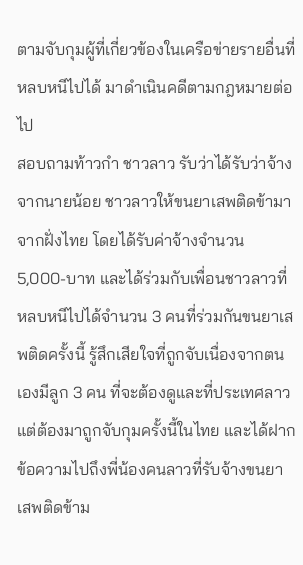ตามจับกุมผู้ที่เกี่ยวข้องในเครือข่ายรายอื่นที่หลบหนีไปได้ มาดำเนินคดีตามกฎหมายต่อไป
สอบถามท้าวกำ ชาวลาว รับว่าได้รับว่าจ้างจากนายน้อย ชาวลาวให้ขนยาเสพติดข้ามาจากฝั่งไทย โดยได้รับค่าจ้างจำนวน 5,000-บาท และได้ร่วมกับเพื่อนชาวลาวที่หลบหนีไปได้จำนวน 3 คนที่ร่วมกันขนยาเสพติดครั้งนี้ รู้สึกเสียใจที่ถูกจับเนื่องจากตนเองมีลูก 3 คน ที่จะต้องดูและที่ประเทศลาว แต่ต้องมาถูกจับกุมครั้งนี้ในไทย และได้ฝากข้อความไปถึงพี่น้องคนลาวที่รับจ้างขนยาเสพติดข้าม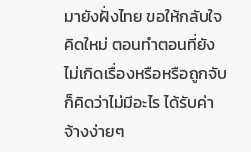มายังฝั่งไทย ขอให้กลับใจคิดใหม่ ตอนทำตอนที่ยังไม่เกิดเรื่องหรือหรือถูกจับก็คิดว่าไม่มีอะไร ได้รับค่าจ้างง่ายๆ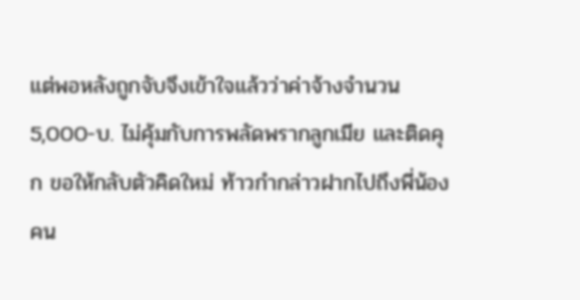แต่พอหลังถูกจับจึงเข้าใจแล้วว่าค่าจ้างจำนวน 5,000-บ. ไม่คุ้มกับการพลัดพรากลูกเมีย และติดคุก ขอให้กลับตัวคิดใหม่ ท้าวกำกล่าวฝากไปถึงพี่น้องคน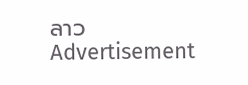ลาว
Advertisement